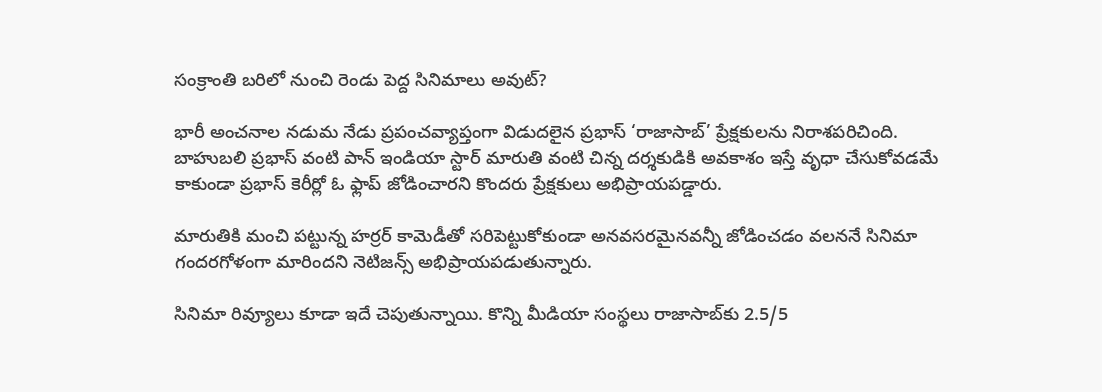సంక్రాంతి బరిలో నుంచి రెండు పెద్ద సినిమాలు అవుట్?

భారీ అంచనాల నడుమ నేడు ప్రపంచవ్యాప్తంగా విడుదలైన ప్రభాస్‌ ‘రాజాసాబ్‌’ ప్రేక్షకులను నిరాశపరిచింది. బాహుబలి ప్రభాస్‌ వంటి పాన్ ఇండియా స్టార్‌ మారుతి వంటి చిన్న దర్శకుడికి అవకాశం ఇస్తే వృధా చేసుకోవడమే కాకుండా ప్రభాస్‌ కెరీర్లో ఓ ఫ్లాప్ జోడించారని కొందరు ప్రేక్షకులు అభిప్రాయపడ్డారు.

మారుతికి మంచి పట్టున్న హర్రర్ కామెడీతో సరిపెట్టుకోకుండా అనవసరమైనవన్నీ జోడించడం వలననే సినిమా గందరగోళంగా మారిందని నెటిజన్స్ అభిప్రాయపడుతున్నారు.

సినిమా రివ్యూలు కూడా ఇదే చెపుతున్నాయి. కొన్ని మీడియా సంస్థలు రాజాసాబ్‌కు 2.5/5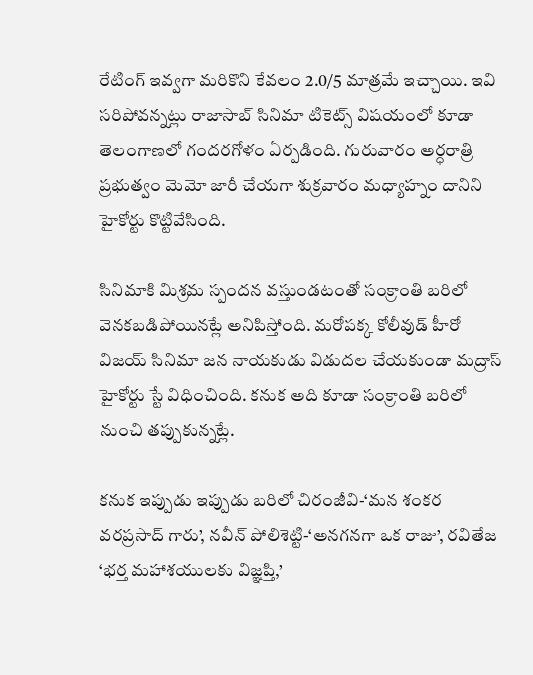రేటింగ్ ఇవ్వగా మరికొని కేవలం 2.0/5 మాత్రమే ఇచ్చాయి. ఇవి సరిపోవన్నట్లు రాజాసాబ్ సినిమా టికెట్స్ విషయంలో కూడా తెలంగాణలో గందరగోళం ఏర్పడింది. గురువారం అర్ధరాత్రి ప్రభుత్వం మెమో జారీ చేయగా శుక్రవారం మధ్యాహ్నం దానిని హైకోర్టు కొట్టివేసింది.

సినిమాకి మిశ్రమ స్పందన వస్తుండటంతో సంక్రాంతి బరిలో వెనకబడిపోయినట్లే అనిపిస్తోంది. మరోపక్క కోలీవుడ్‌ హీరో విజయ్‌ సినిమా జన నాయకుడు విడుదల చేయకుండా మద్రాస్ హైకోర్టు స్టే విధించింది. కనుక అది కూడా సంక్రాంతి బరిలో నుంచి తప్పుకున్నట్లే.

కనుక ఇప్పుడు ఇప్పుడు బరిలో చిరంజీవి-‘మన శంకర వరప్రసాద్ గారు’, నవీన్ పోలిశెట్టి-‘అనగనగా ఒక రాజు’, రవితేజ ‘భర్త మహాశయులకు విజ్ఞప్తి,’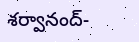శర్వానంద్-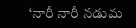‘నారీ నారీ నడుమ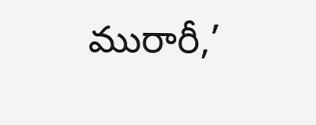మురారీ,’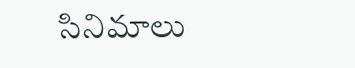సినిమాలు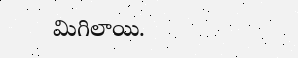మిగిలాయి.